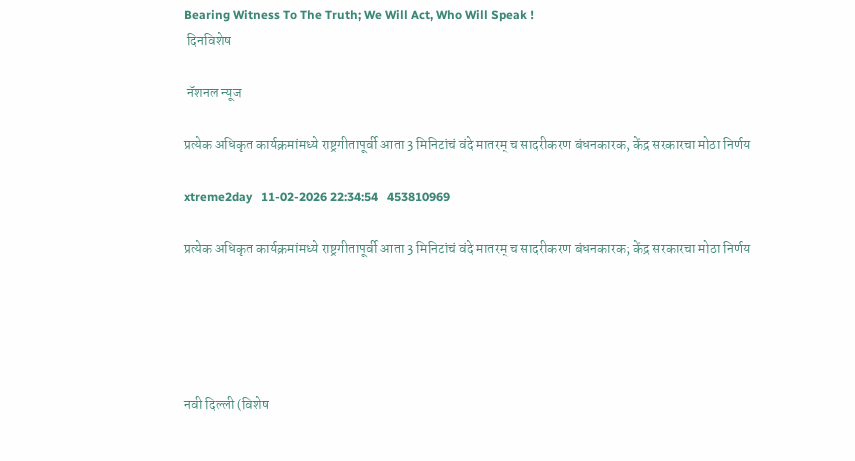Bearing Witness To The Truth; We Will Act, Who Will Speak !
 दिनविशेष

 नॅशनल न्यूज

प्रत्येक अधिकृत कार्यक्रमांमध्ये राष्ट्रगीतापूर्वी आता 3 मिनिटांचं वंदे मातरम् च सादरीकरण बंधनकारक, केंद्र सरकारचा मोठा निर्णय

xtreme2day   11-02-2026 22:34:54   453810969

प्रत्येक अधिकृत कार्यक्रमांमध्ये राष्ट्रगीतापूर्वी आता 3 मिनिटांचं वंदे मातरम् च सादरीकरण बंधनकारक; केंद्र सरकारचा मोठा निर्णय





नवी दिल्ली (विशेष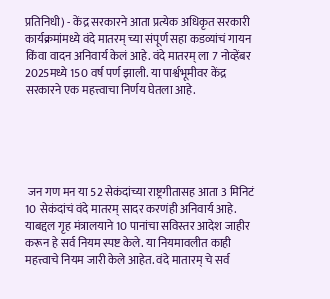प्रतिनिधी) - केंद्र सरकारने आता प्रत्येक अधिकृत सरकारी कार्यक्रमांमध्ये वंदे मातरम् च्या संपूर्ण सहा कडव्यांचं गायन किंवा वादन अनिवार्य केलं आहे. वंदे मातरम् ला 7 नोव्हेंबर 2025मध्ये 150 वर्ष पर्ण झाली. या पार्श्वभूमीवर केंद्र सरकारने एक महत्त्वाचा निर्णय घेतला आहे.





 जन गण मन या 52 सेकंदांच्या राष्ट्रगीतासह आता 3 मिनिटं 10 सेकंदांचं वंदे मातरम् सादर करणंही अनिवार्य आहे. याबद्दल गृह मंत्रालयाने 10 पानांचा सविस्तर आदेश जाहीर करून हे सर्व नियम स्पष्ट केले. या नियमावलीत काही महत्त्वाचे नियम जारी केले आहेत. वंदे मातारम् चे सर्व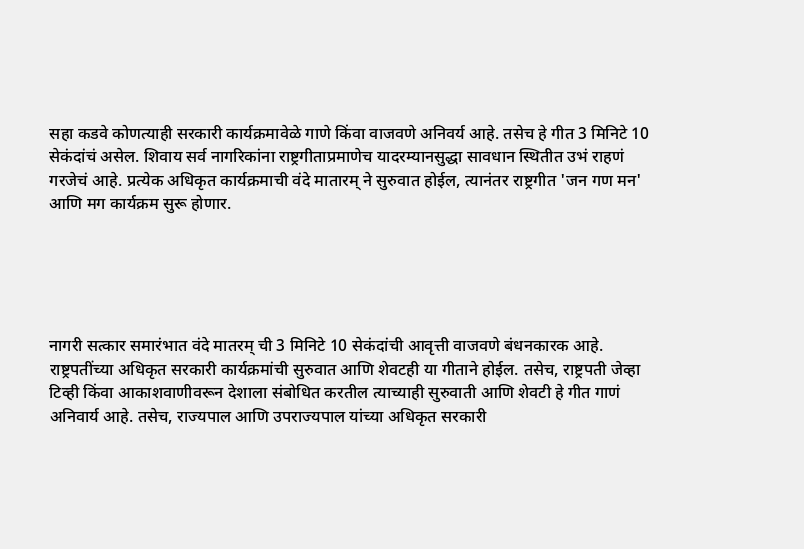सहा कडवे कोणत्याही सरकारी कार्यक्रमावेळे गाणे किंवा वाजवणे अनिवर्य आहे. तसेच हे गीत 3 मिनिटे 10 सेकंदांचं असेल. शिवाय सर्व नागरिकांना राष्ट्रगीताप्रमाणेच यादरम्यानसुद्धा सावधान स्थितीत उभं राहणं गरजेचं आहे. प्रत्येक अधिकृत कार्यक्रमाची वंदे मातारम् ने सुरुवात होईल, त्यानंतर राष्ट्रगीत 'जन गण मन' आणि मग कार्यक्रम सुरू होणार.





नागरी सत्कार समारंभात वंदे मातरम् ची 3 मिनिटे 10 सेकंदांची आवृत्ती वाजवणे बंधनकारक आहे. राष्ट्रपतींच्या अधिकृत सरकारी कार्यक्रमांची सुरुवात आणि शेवटही या गीताने होईल. तसेच, राष्ट्रपती जेव्हा टिव्ही किंवा आकाशवाणीवरून देशाला संबोधित करतील त्याच्याही सुरुवाती आणि शेवटी हे गीत गाणं अनिवार्य आहे. तसेच, राज्यपाल आणि उपराज्यपाल यांच्या अधिकृत सरकारी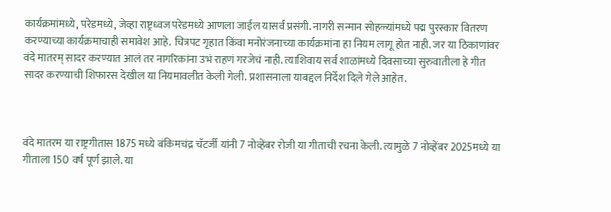कार्यक्रमांमध्ये, परेडमध्ये, जेव्हा राष्ट्रध्वज परेडमध्ये आणला जाईल यासर्व प्रसंगी. नागरी सन्मान सोहळ्यांमध्ये पद्म पुरस्कार वितरण करण्याच्या कार्यक्रमाचाही समावेश आहे. चित्रपट गृहात किंवा मनोरंजनाच्या कार्यक्रमांना हा नियम लागू होत नाही. जर या ठिकाणांवर वंदे मातरम् सादर करण्यात आलं तर नागरिकांना उभं राहणं गरजेचं नाही. त्याशिवाय सर्व शाळांमध्ये दिवसाच्या सुरुवातीला हे गीत सादर करण्याची शिफारस देखील या नियमावलीत केली गेली. प्रशासनाला याबद्दल निर्देश दिले गेले आहेत.



वंदे मातरम या राष्ट्रगीतास 1875 मध्ये बंकिमचंद्र चॅटर्जी यांनी 7 नोव्हेंबर रोजी या गीताची रचना केली. त्यामुळे 7 नोव्हेंबर 2025मध्ये या गीताला 150 वर्ष पूर्ण झाले. या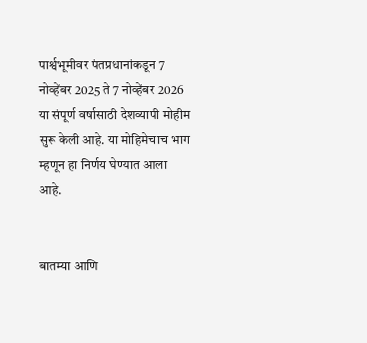पार्श्वभूमीवर पंतप्रधानांकडून 7 नोव्हेंबर 2025 ते 7 नोव्हेंबर 2026 या संपूर्ण वर्षासाठी देशव्यापी मोहीम सुरू केली आहे. या मोहिमेचाच भाग म्हणून हा निर्णय घेण्यात आला आहे.


बातम्या आणि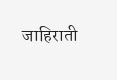जाहिराती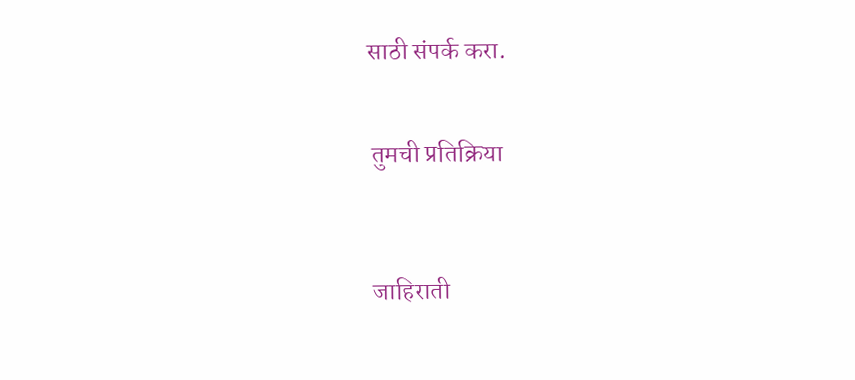साठी संपर्क करा.


 तुमची प्रतिक्रिया



 जाहिराती